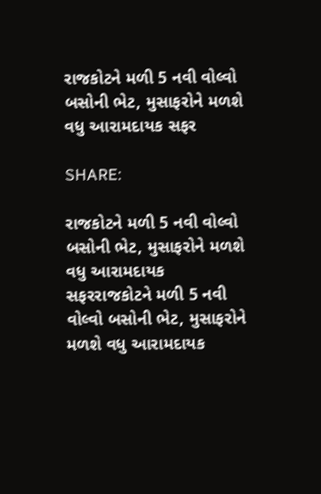રાજકોટને મળી 5 નવી વોલ્વો બસોની ભેટ, મુસાફરોને મળશે વધુ આરામદાયક સફર

SHARE:

રાજકોટને મળી 5 નવી વોલ્વો બસોની ભેટ, મુસાફરોને મળશે વધુ આરામદાયક સફરરાજકોટને મળી 5 નવી વોલ્વો બસોની ભેટ, મુસાફરોને મળશે વધુ આરામદાયક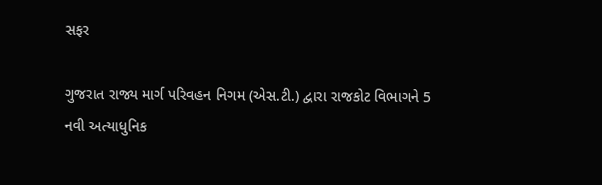સફર

ગુજરાત રાજ્ય માર્ગ પરિવહન નિગમ (એસ.ટી.) દ્વારા રાજકોટ વિભાગને 5 નવી અત્યાધુનિક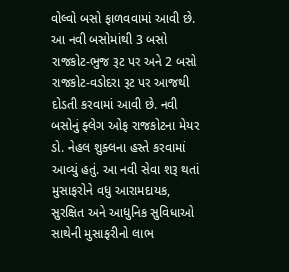વોલ્વો બસો ફાળવવામાં આવી છે. આ નવી બસોમાંથી 3 બસો રાજકોટ-ભુજ રૂટ પર અને 2 બસો રાજકોટ-વડોદરા રૂટ પર આજથી દોડતી કરવામાં આવી છે. નવી બસોનું ફ્લેગ ઓફ રાજકોટના મેયર ડો. નેહલ શુક્લના હસ્તે કરવામાં આવ્યું હતું. આ નવી સેવા શરૂ થતાં મુસાફરોને વધુ આરામદાયક, સુરક્ષિત અને આધુનિક સુવિધાઓ સાથેની મુસાફરીનો લાભ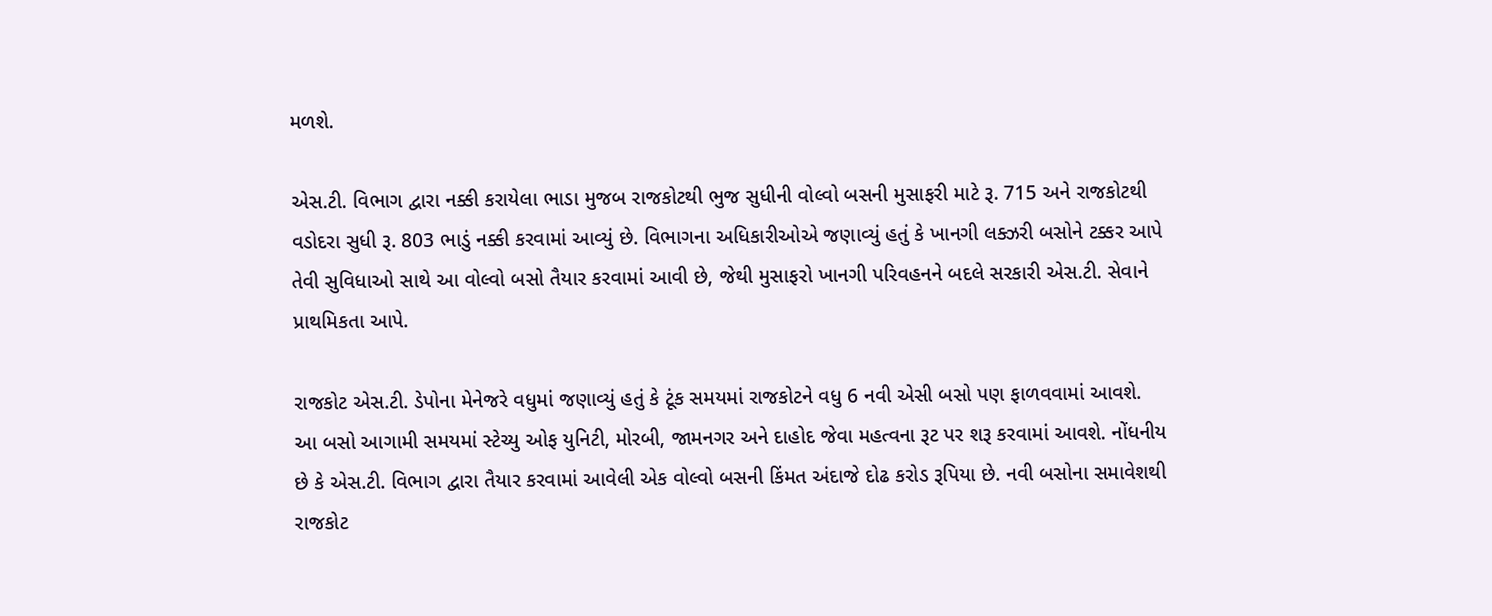મળશે.

એસ.ટી. વિભાગ દ્વારા નક્કી કરાયેલા ભાડા મુજબ રાજકોટથી ભુજ સુધીની વોલ્વો બસની મુસાફરી માટે રૂ. 715 અને રાજકોટથી વડોદરા સુધી રૂ. 803 ભાડું નક્કી કરવામાં આવ્યું છે. વિભાગના અધિકારીઓએ જણાવ્યું હતું કે ખાનગી લક્ઝરી બસોને ટક્કર આપે તેવી સુવિધાઓ સાથે આ વોલ્વો બસો તૈયાર કરવામાં આવી છે, જેથી મુસાફરો ખાનગી પરિવહનને બદલે સરકારી એસ.ટી. સેવાને પ્રાથમિકતા આપે.

રાજકોટ એસ.ટી. ડેપોના મેનેજરે વધુમાં જણાવ્યું હતું કે ટૂંક સમયમાં રાજકોટને વધુ 6 નવી એસી બસો પણ ફાળવવામાં આવશે. આ બસો આગામી સમયમાં સ્ટેચ્યુ ઓફ યુનિટી, મોરબી, જામનગર અને દાહોદ જેવા મહત્વના રૂટ પર શરૂ કરવામાં આવશે. નોંધનીય છે કે એસ.ટી. વિભાગ દ્વારા તૈયાર કરવામાં આવેલી એક વોલ્વો બસની કિંમત અંદાજે દોઢ કરોડ રૂપિયા છે. નવી બસોના સમાવેશથી રાજકોટ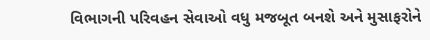વિભાગની પરિવહન સેવાઓ વધુ મજબૂત બનશે અને મુસાફરોને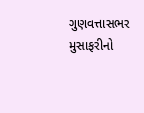ગુણવત્તાસભર મુસાફરીનો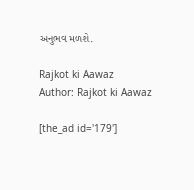અનુભવ મળશે.

Rajkot ki Aawaz
Author: Rajkot ki Aawaz

[the_ad id='179']